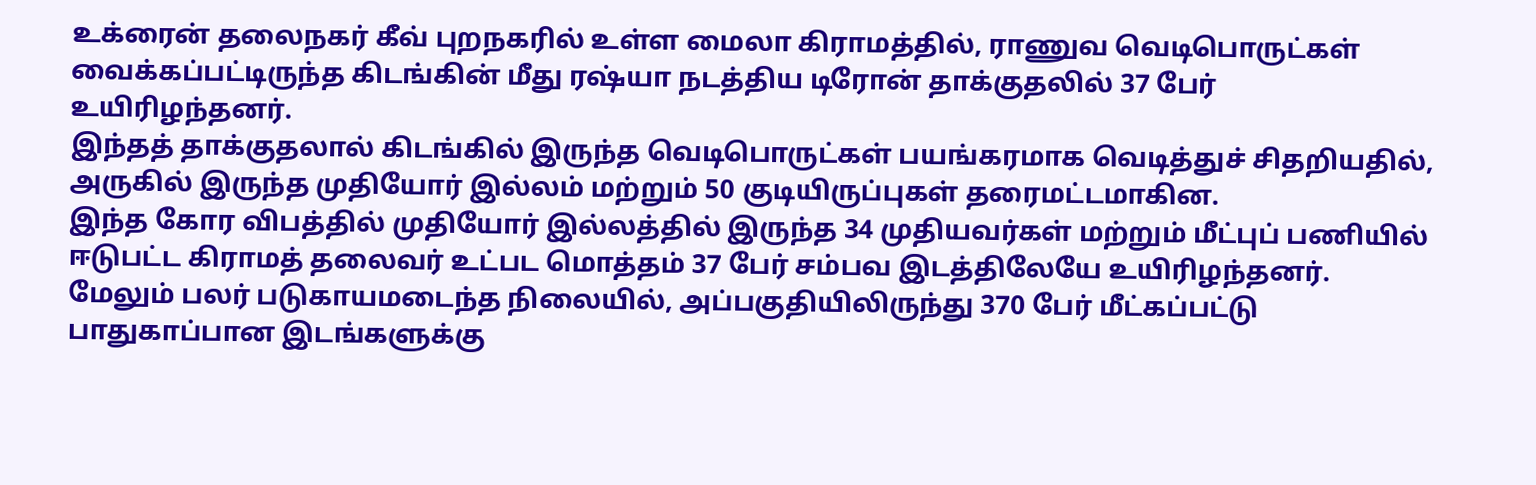உக்ரைன் தலைநகர் கீவ் புறநகரில் உள்ள மைலா கிராமத்தில், ராணுவ வெடிபொருட்கள் வைக்கப்பட்டிருந்த கிடங்கின் மீது ரஷ்யா நடத்திய டிரோன் தாக்குதலில் 37 பேர் உயிரிழந்தனர்.
இந்தத் தாக்குதலால் கிடங்கில் இருந்த வெடிபொருட்கள் பயங்கரமாக வெடித்துச் சிதறியதில், அருகில் இருந்த முதியோர் இல்லம் மற்றும் 50 குடியிருப்புகள் தரைமட்டமாகின.
இந்த கோர விபத்தில் முதியோர் இல்லத்தில் இருந்த 34 முதியவர்கள் மற்றும் மீட்புப் பணியில் ஈடுபட்ட கிராமத் தலைவர் உட்பட மொத்தம் 37 பேர் சம்பவ இடத்திலேயே உயிரிழந்தனர்.
மேலும் பலர் படுகாயமடைந்த நிலையில், அப்பகுதியிலிருந்து 370 பேர் மீட்கப்பட்டு பாதுகாப்பான இடங்களுக்கு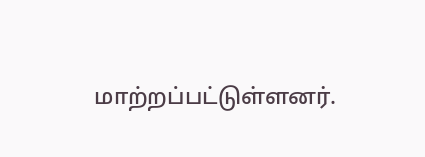மாற்றப்பட்டுள்ளனர்.